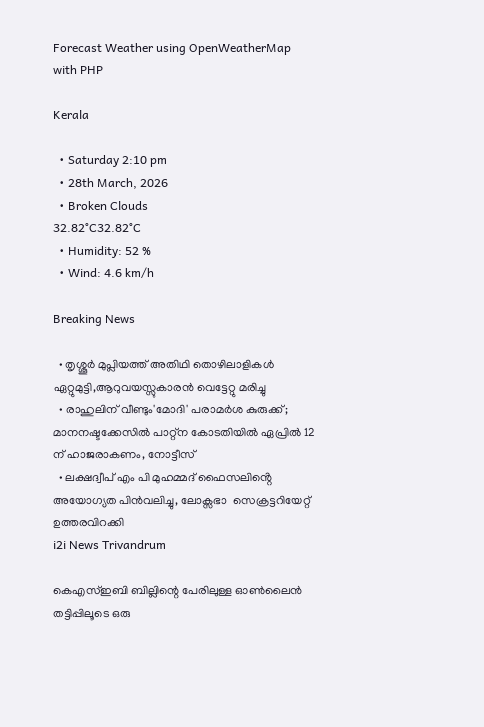Forecast Weather using OpenWeatherMap with PHP

Kerala

  • Saturday 2:10 pm
  • 28th March, 2026
  • Broken Clouds
32.82°C32.82°C
  • Humidity: 52 %
  • Wind: 4.6 km/h

Breaking News

  • തൃശ്ശൂർ മുപ്ലിയത്ത് അതിഥി തൊഴിലാളികൾ ഏറ്റുമുട്ടി,ആറുവയസ്സുകാരൻ വെട്ടേറ്റു മരിച്ചു
  • രാഹുലിന് വീണ്ടും'മോദി' പരാമര്‍ശ കുരുക്ക്; മാനനഷ്ടക്കേസിൽ പാറ്റ്ന കോടതിയിൽ ഏപ്രിൽ 12 ന് ഹാജരാകണം, നോട്ടീസ്
  • ലക്ഷദ്വീപ് എം പി മുഹമ്മദ് ഫൈസലിൻ്റെ അയോഗ്യത പിൻവലിച്ചു, ലോക്സഭാ  സെക്രട്ടറിയേറ്റ് ഉത്തരവിറക്കി
i2i News Trivandrum

കെഎസ്ഇബി ബില്ലിന്റെ പേരിലുള്ള ഓൺലൈൻ തട്ടിപ്പിലൂടെ ഒരു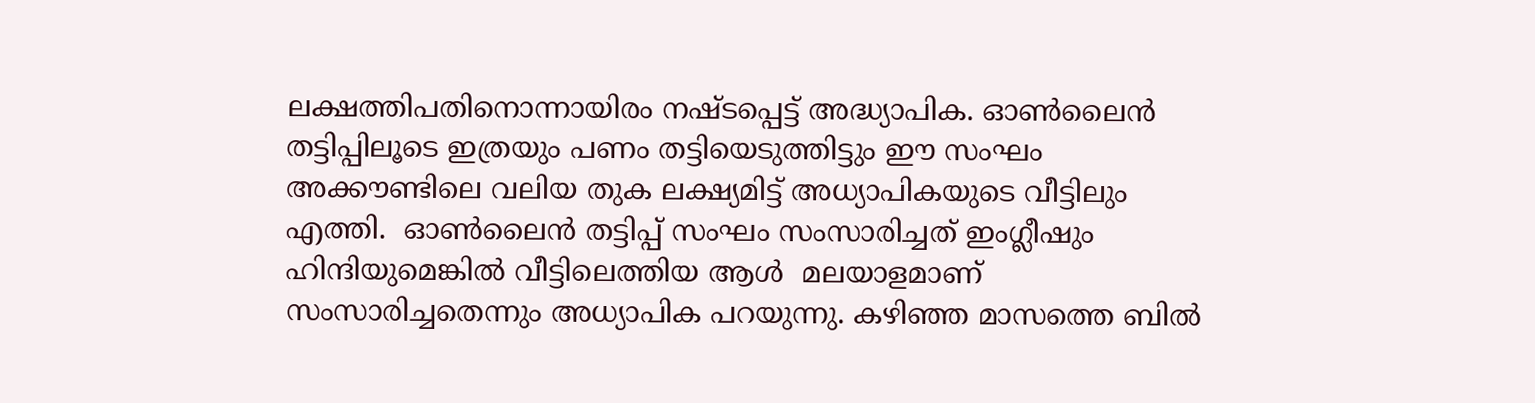ലക്ഷത്തിപതിനൊന്നായിരം നഷ്ടപ്പെട്ട് അദ്ധ്യാപിക. ഓൺലൈൻ തട്ടിപ്പിലൂടെ ഇത്രയും പണം തട്ടിയെടുത്തിട്ടും ഈ സംഘം അക്കൗണ്ടിലെ വലിയ തുക ലക്ഷ്യമിട്ട് അധ്യാപികയുടെ വീട്ടിലും എത്തി.  ഓൺലൈൻ തട്ടിപ്പ് സംഘം സംസാരിച്ചത് ഇംഗ്ലീഷും ഹിന്ദിയുമെങ്കിൽ വീട്ടിലെത്തിയ ആൾ  മലയാളമാണ് സംസാരിച്ചതെന്നും അധ്യാപിക പറയുന്നു. കഴിഞ്ഞ മാസത്തെ ബിൽ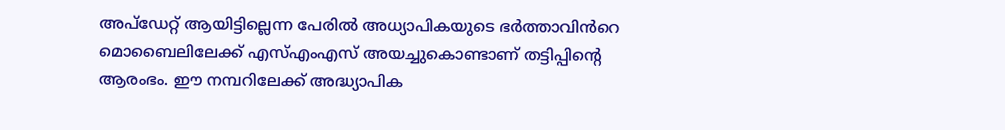അപ്ഡേറ്റ് ആയിട്ടില്ലെന്ന പേരിൽ അധ്യാപികയുടെ ഭർത്താവിൻറെ മൊബൈലിലേക്ക് എസ്എംഎസ് അയച്ചുകൊണ്ടാണ് തട്ടിപ്പിന്റെ ആരംഭം. ഈ നമ്പറിലേക്ക് അദ്ധ്യാപിക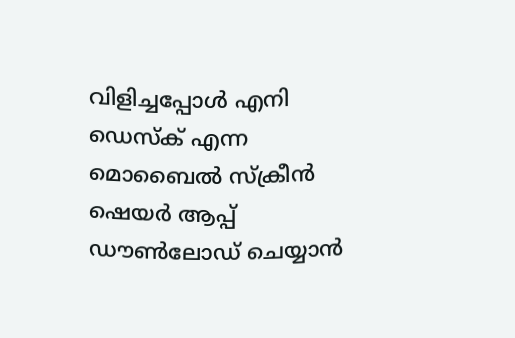വിളിച്ചപ്പോൾ എനി ഡെസ്ക് എന്ന മൊബൈൽ സ്ക്രീൻ ഷെയർ ആപ്പ് ഡൗൺലോഡ് ചെയ്യാൻ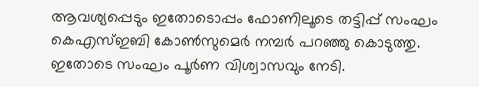ആവശ്യപ്പെടും ഇതോടൊപ്പം ഫോണിലൂടെ തട്ടിപ്പ് സംഘം കെഎസ്ഇബി കോൺസുമെർ നമ്പർ പറഞ്ഞു കൊടുത്തു. ഇതോടെ സംഘം പൂർണ വിശ്വാസവും നേടി.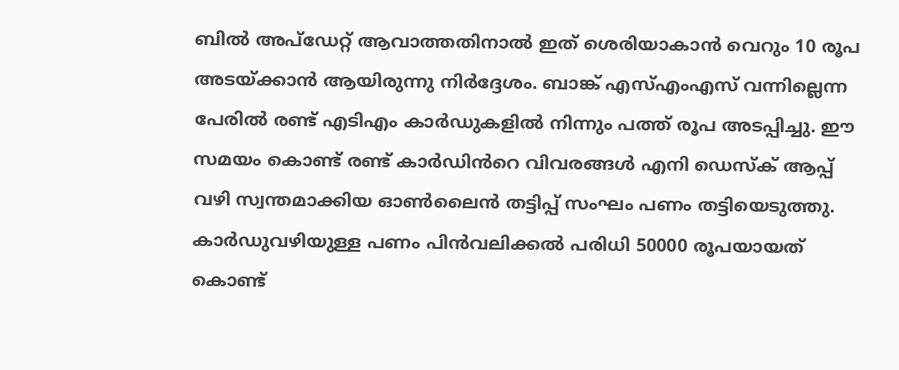ബിൽ അപ്ഡേറ്റ് ആവാത്തതിനാൽ ഇത് ശെരിയാകാൻ വെറും 10 രൂപ അടയ്ക്കാൻ ആയിരുന്നു നിർദ്ദേശം. ബാങ്ക് എസ്എംഎസ് വന്നില്ലെന്ന പേരിൽ രണ്ട് എടിഎം കാർഡുകളിൽ നിന്നും പത്ത് രൂപ അടപ്പിച്ചു. ഈ സമയം കൊണ്ട് രണ്ട് കാർഡിൻറെ വിവരങ്ങൾ എനി ഡെസ്ക് ആപ്പ് വഴി സ്വന്തമാക്കിയ ഓൺലൈൻ തട്ടിപ്പ് സംഘം പണം തട്ടിയെടുത്തു. കാർഡുവഴിയുള്ള പണം പിൻവലിക്കൽ പരിധി 50000 രൂപയായത് കൊണ്ട്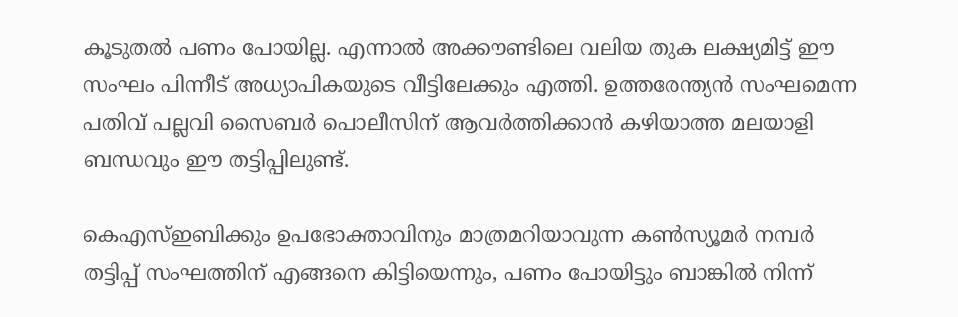കൂടുതൽ പണം പോയില്ല. എന്നാൽ അക്കൗണ്ടിലെ വലിയ തുക ലക്ഷ്യമിട്ട് ഈ സംഘം പിന്നീട് അധ്യാപികയുടെ വീട്ടിലേക്കും എത്തി. ഉത്തരേന്ത്യൻ സംഘമെന്ന പതിവ് പല്ലവി സൈബർ പൊലീസിന് ആവർത്തിക്കാൻ കഴിയാത്ത മലയാളി ബന്ധവും ഈ തട്ടിപ്പിലുണ്ട്.

കെഎസ്ഇബിക്കും ഉപഭോക്താവിനും മാത്രമറിയാവുന്ന കൺസ്യൂമർ നമ്പർ തട്ടിപ്പ് സംഘത്തിന് എങ്ങനെ കിട്ടിയെന്നും, പണം പോയിട്ടും ബാങ്കിൽ നിന്ന്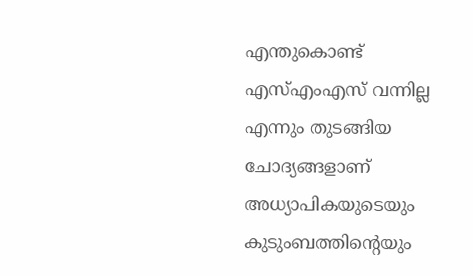എന്തുകൊണ്ട് എസ്എംഎസ് വന്നില്ല എന്നും തുടങ്ങിയ ചോദ്യങ്ങളാണ് അധ്യാപികയുടെയും കുടുംബത്തിന്റെയും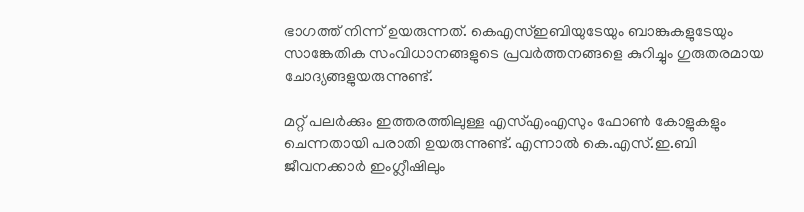ഭാഗത്ത് നിന്ന് ഉയരുന്നത്. കെഎസ്ഇബിയുടേയും ബാങ്കുകളുടേയും സാങ്കേതിക സംവിധാനങ്ങളുടെ പ്രവർത്തനങ്ങളെ കുറിച്ചും ഗുരുതരമായ ചോദ്യങ്ങളുയരുന്നുണ്ട്.

മറ്റ് പലർക്കും ഇത്തരത്തിലുള്ള എസ്എംഎസും ഫോൺ കോളുകളും ചെന്നതായി പരാതി ഉയരുന്നുണ്ട്. എന്നാൽ കെ.എസ്.ഇ.ബി ജീവനക്കാർ ഇംഗ്ലീഷിലും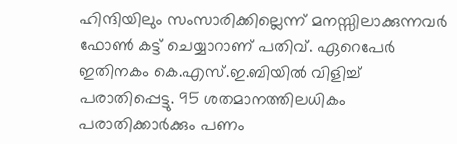ഹിന്ദിയിലും സംസാരിക്കില്ലെന്ന് മനസ്സിലാക്കുന്നവർ ഫോൺ കട്ട് ചെയ്യാറാണ് പതിവ്. ഏറെപേർ ഇതിനകം കെ.എസ്.ഇ.ബിയിൽ വിളിച്ച് പരാതിപ്പെട്ടു. 95 ശതമാനത്തിലധികം പരാതിക്കാർക്കും പണം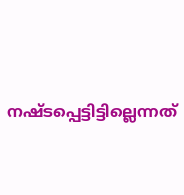നഷ്ടപ്പെട്ടിട്ടില്ലെന്നത്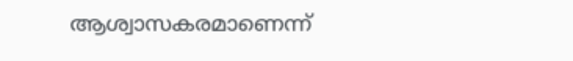ആശ്വാസകരമാണെന്ന്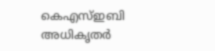കെഎസ്ഇബി അധികൃതർ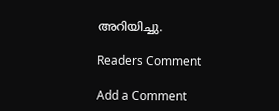അറിയിച്ചു.

Readers Comment

Add a Comment